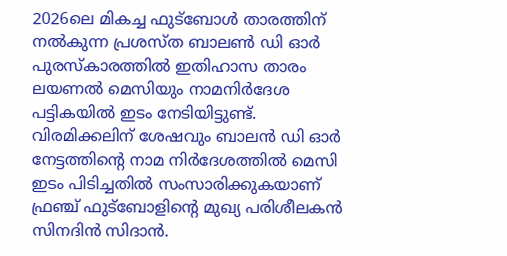2026ലെ മികച്ച ഫുട്‌ബോള്‍ താരത്തിന് നല്‍കുന്ന പ്രശസ്ത ബാലണ്‍ ഡി ഓര്‍ പുരസ്‌കാരത്തില്‍ ഇതിഹാസ താരം ലയണല്‍ മെസിയും നാമനിര്‍ദേശ പട്ടികയില്‍ ഇടം നേടിയിട്ടുണ്ട്. വിരമിക്കലിന് ശേഷവും ബാലന്‍ ഡി ഓര്‍ നേട്ടത്തിന്റെ നാമ നിര്‍ദേശത്തില്‍ മെസി ഇടം പിടിച്ചതില്‍ സംസാരിക്കുകയാണ് ഫ്രഞ്ച് ഫുട്‌ബോളിന്റെ മുഖ്യ പരിശീലകന്‍ സിനദിന്‍ സിദാന്‍.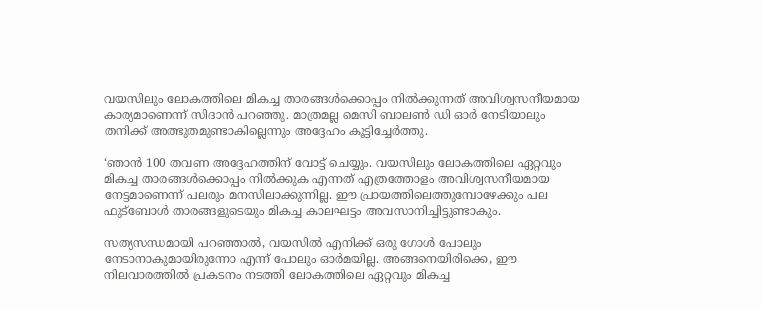വയസിലും ലോകത്തിലെ മികച്ച താരങ്ങള്‍ക്കൊപ്പം നില്‍ക്കുന്നത് അവിശ്വസനീയമായ കാര്യമാണെന്ന് സിദാന്‍ പറഞ്ഞു. മാത്രമല്ല മെസി ബാലണ്‍ ഡി ഓര്‍ നേടിയാലും തനിക്ക് അത്ഭുതമുണ്ടാകില്ലെന്നും അദ്ദേഹം കൂട്ടിച്ചേര്‍ത്തു.

‘ഞാന്‍ 100 തവണ അദ്ദേഹത്തിന് വോട്ട് ചെയ്യും. വയസിലും ലോകത്തിലെ ഏറ്റവും മികച്ച താരങ്ങള്‍ക്കൊപ്പം നില്‍ക്കുക എന്നത് എത്രത്തോളം അവിശ്വസനീയമായ നേട്ടമാണെന്ന് പലരും മനസിലാക്കുന്നില്ല. ഈ പ്രായത്തിലെത്തുമ്പോഴേക്കും പല ഫുട്‌ബോള്‍ താരങ്ങളുടെയും മികച്ച കാലഘട്ടം അവസാനിച്ചിട്ടുണ്ടാകും.

സത്യസന്ധമായി പറഞ്ഞാല്‍, വയസില്‍ എനിക്ക് ഒരു ഗോള്‍ പോലും നേടാനാകുമായിരുന്നോ എന്ന് പോലും ഓര്‍മയില്ല. അങ്ങനെയിരിക്കെ, ഈ നിലവാരത്തില്‍ പ്രകടനം നടത്തി ലോകത്തിലെ ഏറ്റവും മികച്ച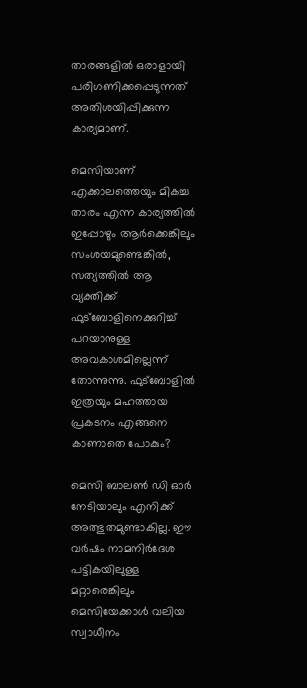താരങ്ങളില്‍ ഒരാളായി പരിഗണിക്കപ്പെടുന്നത് അതിശയിപ്പിക്കുന്ന കാര്യമാണ്.

മെസിയാണ് എക്കാലത്തെയും മികച്ച താരം എന്ന കാര്യത്തില്‍ ഇപ്പോഴും ആര്‍ക്കെങ്കിലും സംശയമുണ്ടെങ്കില്‍, സത്യത്തില്‍ ആ വ്യക്തിക്ക് ഫുട്‌ബോളിനെക്കുറിച്ച് പറയാനുള്ള അവകാശമില്ലെന്ന് തോന്നുന്നു. ഫുട്‌ബോളില്‍ ഇത്രയും മഹത്തായ പ്രകടനം എങ്ങനെ കാണാതെ പോകും?

മെസി ബാലണ്‍ ഡി ഓര്‍ നേടിയാലും എനിക്ക് അത്ഭുതമുണ്ടാകില്ല. ഈ വര്‍ഷം നാമനിര്‍ദേശ പട്ടികയിലുള്ള മറ്റാരെങ്കിലും മെസിയേക്കാള്‍ വലിയ സ്വാധീനം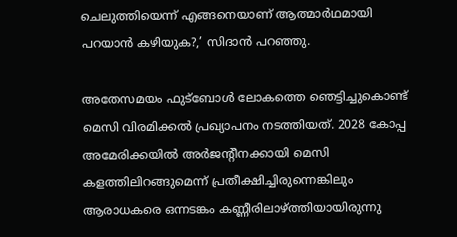ചെലുത്തിയെന്ന് എങ്ങനെയാണ് ആത്മാര്‍ഥമായി പറയാന്‍ കഴിയുക?,’ സിദാന്‍ പറഞ്ഞു.

അതേസമയം ഫുട്‌ബോള്‍ ലോകത്തെ ഞെട്ടിച്ചുകൊണ്ട് മെസി വിരമിക്കല്‍ പ്രഖ്യാപനം നടത്തിയത്. 2028 കോപ്പ അമേരിക്കയില്‍ അര്‍ജന്റീനക്കായി മെസി കളത്തിലിറങ്ങുമെന്ന് പ്രതീക്ഷിച്ചിരുന്നെങ്കിലും ആരാധകരെ ഒന്നടങ്കം കണ്ണീരിലാഴ്ത്തിയായിരുന്നു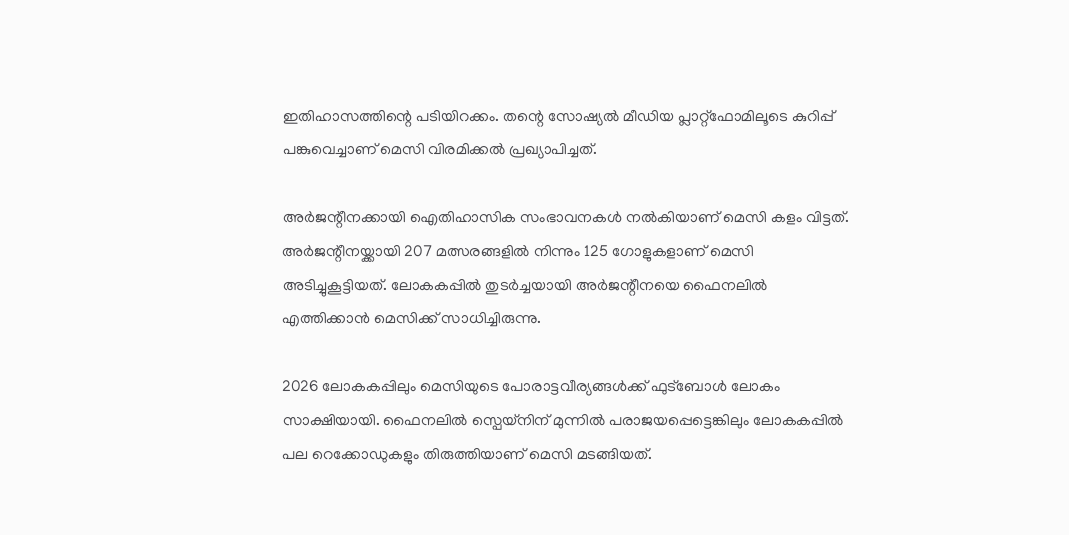ഇതിഹാസത്തിന്റെ പടിയിറക്കം. തന്റെ സോഷ്യല്‍ മീഡിയ പ്ലാറ്റ്‌ഫോമിലൂടെ കുറിപ്പ് പങ്കുവെച്ചാണ് മെസി വിരമിക്കല്‍ പ്രഖ്യാപിച്ചത്.

അര്‍ജന്റീനക്കായി ഐതിഹാസിക സംഭാവനകള്‍ നല്‍കിയാണ് മെസി കളം വിട്ടത്. അര്‍ജന്റീനയ്ക്കായി 207 മത്സരങ്ങളില്‍ നിന്നും 125 ഗോളുകളാണ് മെസി അടിച്ചുകൂട്ടിയത്. ലോകകപ്പില്‍ തുടര്‍ച്ചയായി അര്‍ജന്റീനയെ ഫൈനലില്‍ എത്തിക്കാന്‍ മെസിക്ക് സാധിച്ചിരുന്നു.

2026 ലോകകപ്പിലും മെസിയുടെ പോരാട്ടവീര്യങ്ങള്‍ക്ക് ഫുട്ബോള്‍ ലോകം സാക്ഷിയായി. ഫൈനലില്‍ സ്പെയ്നിന് മുന്നില്‍ പരാജയപ്പെട്ടെങ്കിലും ലോകകപ്പില്‍ പല റെക്കോഡുകളും തിരുത്തിയാണ് മെസി മടങ്ങിയത്.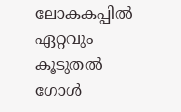ലോകകപ്പില്‍ ഏറ്റവും കൂടുതല്‍ ഗോള്‍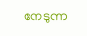നേടുന്ന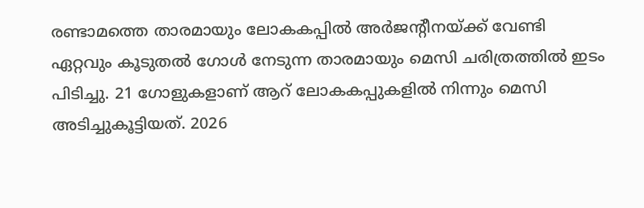രണ്ടാമത്തെ താരമായും ലോകകപ്പില്‍ അര്‍ജന്റീനയ്ക്ക് വേണ്ടി ഏറ്റവും കൂടുതല്‍ ഗോള്‍ നേടുന്ന താരമായും മെസി ചരിത്രത്തില്‍ ഇടം പിടിച്ചു. 21 ഗോളുകളാണ് ആറ് ലോകകപ്പുകളില്‍ നിന്നും മെസി അടിച്ചുകൂട്ടിയത്. 2026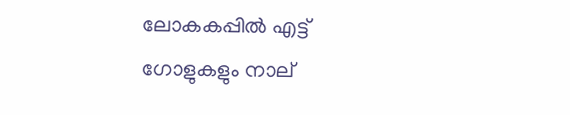ലോകകപ്പില്‍ എട്ട് ഗോളുകളും നാല്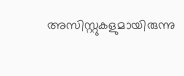അസിസ്റ്റുകളുമായിരുന്നു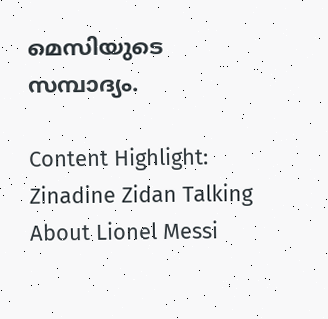മെസിയുടെ സമ്പാദ്യം.

Content Highlight: Zinadine Zidan Talking About Lionel Messi